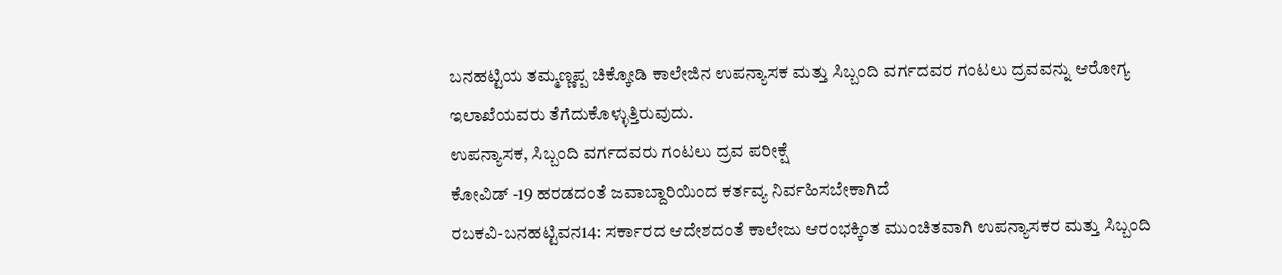ಬನಹಟ್ಟಿಯ ತಮ್ಮಣ್ಣಪ್ಪ ಚಿಕ್ಕೋಡಿ ಕಾಲೇಜಿನ ಉಪನ್ಯಾಸಕ ಮತ್ತು ಸಿಬ್ಬಂದಿ ವರ್ಗದವರ ಗಂಟಲು ದ್ರವವನ್ನು ಆರೋಗ್ಯ ಇಲಾಖೆಯವರು ತೆಗೆದುಕೊಳ್ಳುತ್ತಿರುವುದು.
ಉಪನ್ಯಾಸಕ, ಸಿಬ್ಬಂದಿ ವರ್ಗದವರು ಗಂಟಲು ದ್ರವ ಪರೀಕ್ಷೆ
ಕೋವಿಡ್ -19 ಹರಡದಂತೆ ಜವಾಬ್ದಾರಿಯಿಂದ ಕರ್ತವ್ಯ ನಿರ್ವಹಿಸಬೇಕಾಗಿದೆ
ರಬಕವಿ-ಬನಹಟ್ಟಿವನ14: ಸರ್ಕಾರದ ಆದೇಶದಂತೆ ಕಾಲೇಜು ಆರಂಭಕ್ಕಿಂತ ಮುಂಚಿತವಾಗಿ ಉಪನ್ಯಾಸಕರ ಮತ್ತು ಸಿಬ್ಬಂದಿ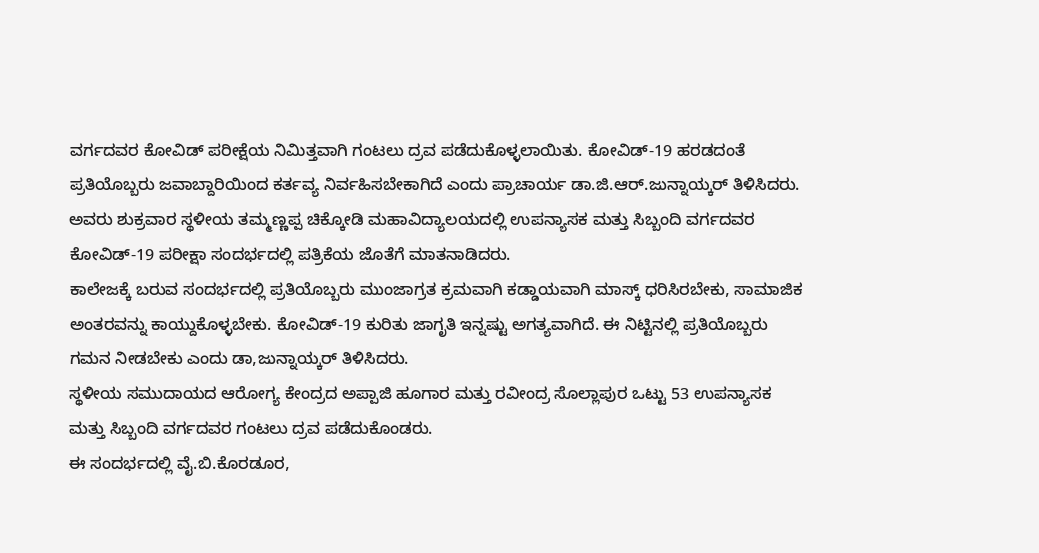ವರ್ಗದವರ ಕೋವಿಡ್ ಪರೀಕ್ಷೆಯ ನಿಮಿತ್ತವಾಗಿ ಗಂಟಲು ದ್ರವ ಪಡೆದುಕೊಳ್ಳಲಾಯಿತು. ಕೋವಿಡ್-19 ಹರಡದಂತೆ ಪ್ರತಿಯೊಬ್ಬರು ಜವಾಬ್ದಾರಿಯಿಂದ ಕರ್ತವ್ಯ ನಿರ್ವಹಿಸಬೇಕಾಗಿದೆ ಎಂದು ಪ್ರಾಚಾರ್ಯ ಡಾ.ಜಿ.ಆರ್.ಜುನ್ನಾಯ್ಕರ್ ತಿಳಿಸಿದರು.
ಅವರು ಶುಕ್ರವಾರ ಸ್ಥಳೀಯ ತಮ್ಮಣ್ಣಪ್ಪ ಚಿಕ್ಕೋಡಿ ಮಹಾವಿದ್ಯಾಲಯದಲ್ಲಿ ಉಪನ್ಯಾಸಕ ಮತ್ತು ಸಿಬ್ಬಂದಿ ವರ್ಗದವರ ಕೋವಿಡ್-19 ಪರೀಕ್ಷಾ ಸಂದರ್ಭದಲ್ಲಿ ಪತ್ರಿಕೆಯ ಜೊತೆಗೆ ಮಾತನಾಡಿದರು.
ಕಾಲೇಜಕ್ಕೆ ಬರುವ ಸಂದರ್ಭದಲ್ಲಿ ಪ್ರತಿಯೊಬ್ಬರು ಮುಂಜಾಗ್ರತ ಕ್ರಮವಾಗಿ ಕಡ್ಡಾಯವಾಗಿ ಮಾಸ್ಕ್ ಧರಿಸಿರಬೇಕು, ಸಾಮಾಜಿಕ ಅಂತರವನ್ನು ಕಾಯ್ದುಕೊಳ್ಳಬೇಕು. ಕೋವಿಡ್-19 ಕುರಿತು ಜಾಗೃತಿ ಇನ್ನಷ್ಟು ಅಗತ್ಯವಾಗಿದೆ. ಈ ನಿಟ್ಟಿನಲ್ಲಿ ಪ್ರತಿಯೊಬ್ಬರು ಗಮನ ನೀಡಬೇಕು ಎಂದು ಡಾ,ಜುನ್ನಾಯ್ಕರ್ ತಿಳಿಸಿದರು.
ಸ್ಥಳೀಯ ಸಮುದಾಯದ ಆರೋಗ್ಯ ಕೇಂದ್ರದ ಅಪ್ಪಾಜಿ ಹೂಗಾರ ಮತ್ತು ರವೀಂದ್ರ ಸೊಲ್ಲಾಪುರ ಒಟ್ಟು 53 ಉಪನ್ಯಾಸಕ ಮತ್ತು ಸಿಬ್ಬಂದಿ ವರ್ಗದವರ ಗಂಟಲು ದ್ರವ ಪಡೆದುಕೊಂಡರು.
ಈ ಸಂದರ್ಭದಲ್ಲಿ ವೈ.ಬಿ.ಕೊರಡೂರ,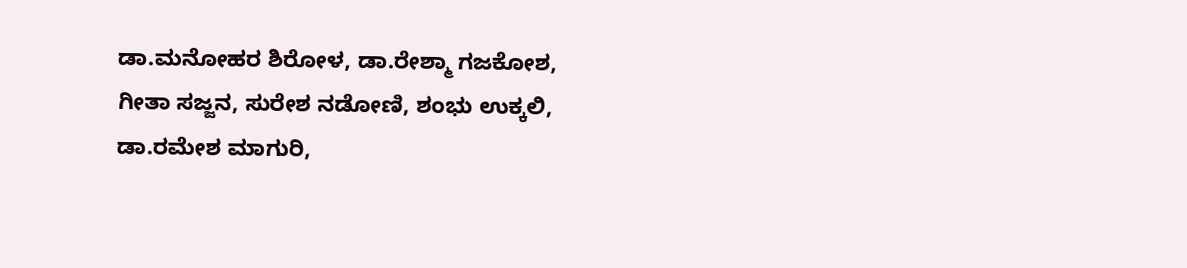ಡಾ.ಮನೋಹರ ಶಿರೋಳ, ಡಾ.ರೇಶ್ಮಾ ಗಜಕೋಶ, ಗೀತಾ ಸಜ್ಜನ, ಸುರೇಶ ನಡೋಣಿ, ಶಂಭು ಉಕ್ಕಲಿ, ಡಾ.ರಮೇಶ ಮಾಗುರಿ,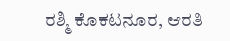ರಶ್ಮಿ ಕೊಕಟನೂರ, ಆರತಿ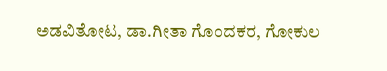ಅಡವಿತೋಟ, ಡಾ.ಗೀತಾ ಗೊಂದಕರ, ಗೋಕುಲ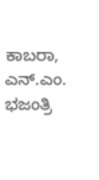ಕಾಬರಾ, ಎನ್.ಎಂ. ಭಜಂತ್ರಿ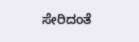ಸೇರಿದಂತೆ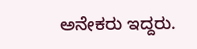ಅನೇಕರು ಇದ್ದರು.